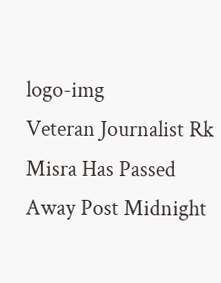logo-img
Veteran Journalist Rk Misra Has Passed Away Post Midnight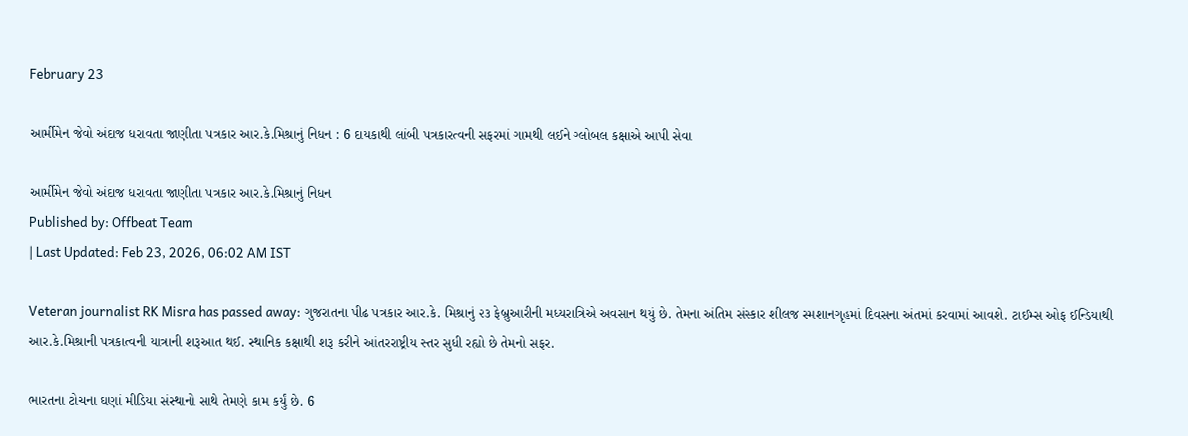February 23

આર્મીમેન જેવો અંદાજ ધરાવતા જાણીતા પત્રકાર આર.કે.મિશ્રાનું નિધન : 6 દાયકાથી લાંબી પત્રકારત્વની સફરમાં ગામથી લઈને ગ્લોબલ કક્ષાએ આપી સેવા

આર્મીમેન જેવો અંદાજ ધરાવતા જાણીતા પત્રકાર આર.કે.મિશ્રાનું નિધન
Published by: Offbeat Team
| Last Updated: Feb 23, 2026, 06:02 AM IST

Veteran journalist RK Misra has passed away: ગુજરાતના પીઢ પત્રકાર આર.કે. મિશ્રાનું ૨૩ ફેબ્રુઆરીની મધ્યરાત્રિએ અવસાન થયું છે. તેમના અંતિમ સંસ્કાર શીલજ સ્મશાનગૃહમાં દિવસના અંતમાં કરવામાં આવશે. ટાઈમ્સ ઓફ ઈન્ડિયાથી આર.કે.મિશ્રાની પત્રકાત્વની યાત્રાની શરૂઆત થઈ. સ્થાનિક કક્ષાથી શરૂ કરીને આંતરરાષ્ટ્રીય સ્તર સુધી રહ્યો છે તેમનો સફર.

ભારતના ટોચના ઘણાં મીડિયા સંસ્થાનો સાથે તેમણે કામ કર્યું છે. 6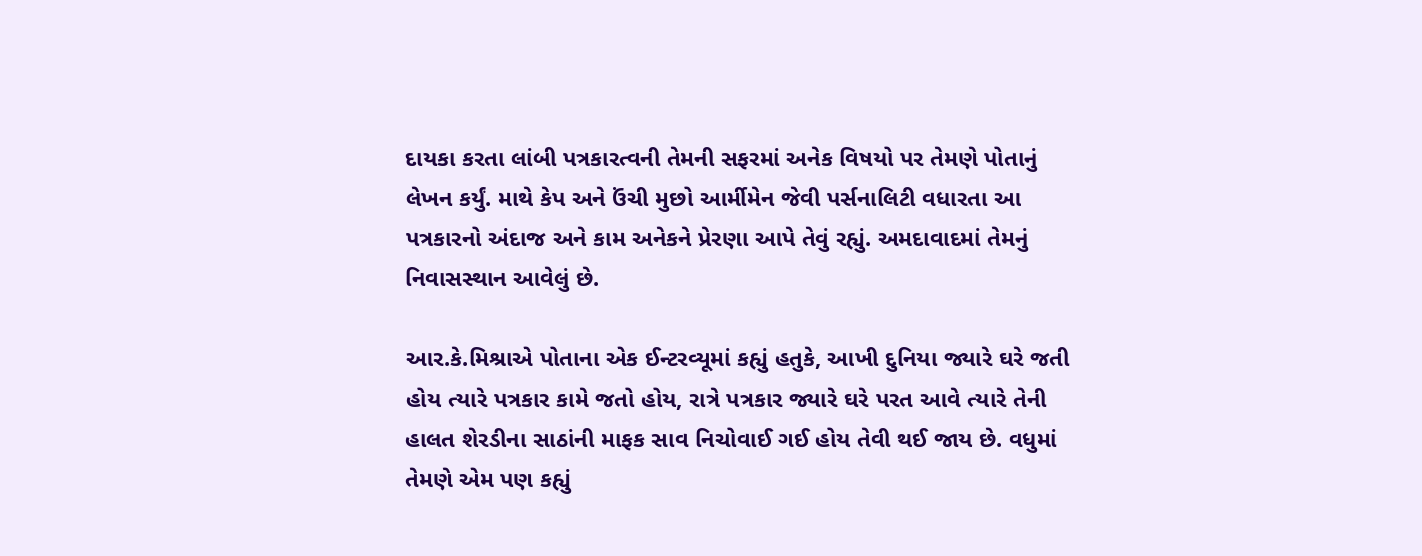દાયકા કરતા લાંબી પત્રકારત્વની તેમની સફરમાં અનેક વિષયો પર તેમણે પોતાનું લેખન કર્યું. માથે કેપ અને ઉંચી મુછો આર્મીમેન જેવી પર્સનાલિટી વધારતા આ પત્રકારનો અંદાજ અને કામ અનેકને પ્રેરણા આપે તેવું રહ્યું. અમદાવાદમાં તેમનું નિવાસસ્થાન આવેલું છે.

આર.કે.મિશ્રાએ પોતાના એક ઈન્ટરવ્યૂમાં કહ્યું હતુકે, આખી દુનિયા જ્યારે ઘરે જતી હોય ત્યારે પત્રકાર કામે જતો હોય, રાત્રે પત્રકાર જ્યારે ઘરે પરત આવે ત્યારે તેની હાલત શેરડીના સાઠાંની માફક સાવ નિચોવાઈ ગઈ હોય તેવી થઈ જાય છે. વધુમાં તેમણે એમ પણ કહ્યું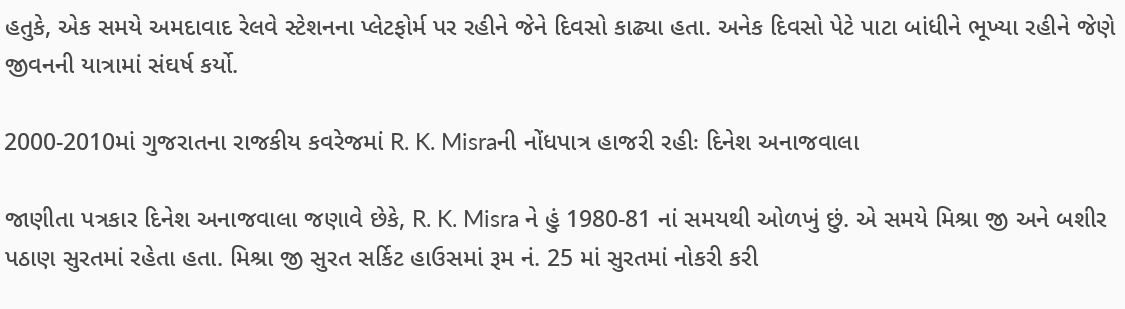હતુકે, એક સમયે અમદાવાદ રેલવે સ્ટેશનના પ્લેટફોર્મ પર રહીને જેને દિવસો કાઢ્યા હતા. અનેક દિવસો પેટે પાટા બાંધીને ભૂખ્યા રહીને જેણે જીવનની યાત્રામાં સંઘર્ષ કર્યો.

2000-2010માં ગુજરાતના રાજકીય કવરેજમાં R. K. Misraની નોંધપાત્ર હાજરી રહીઃ દિનેશ અનાજવાલા

જાણીતા પત્રકાર દિનેશ અનાજવાલા જણાવે છેકે, R. K. Misra ને હું 1980-81 નાં સમયથી ઓળખું છું. એ સમયે મિશ્રા જી અને બશીર પઠાણ સુરતમાં રહેતા હતા. મિશ્રા જી સુરત સર્કિટ હાઉસમાં રૂમ નં. 25 માં સુરતમાં નોકરી કરી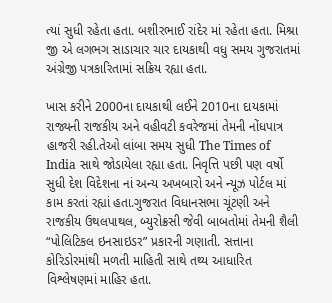ત્યાં સુધી રહેતા હતા. બશીરભાઈ રાંદેર માં રહેતા હતા. મિશ્રા જી એ લગભગ સાડાચાર ચાર દાયકાથી વધુ સમય ગુજરાતમાં અંગ્રેજી પત્રકારિતામાં સક્રિય રહ્યા હતા.

ખાસ કરીને 2000ના દાયકાથી લઈને 2010ના દાયકામાં રાજ્યની રાજકીય અને વહીવટી કવરેજમાં તેમની નોંધપાત્ર હાજરી રહી.તેઓ લાંબા સમય સુધી The Times of India સાથે જોડાયેલા રહ્યા હતા. નિવૃત્તિ પછી પણ વર્ષો સુધી દેશ વિદેશના નાં અન્ય અખબારો અને ન્યૂઝ પોર્ટલ માં કામ કરતાં રહ્યાં હતા.ગુજરાત વિધાનસભા ચૂંટણી અને રાજકીય ઉથલપાથલ, બ્યુરોક્રસી જેવી બાબતોમાં તેમની શૈલી “પોલિટિકલ ઇનસાઇડર” પ્રકારની ગણાતી. સત્તાના કોરિડોરમાંથી મળતી માહિતી સાથે તથ્ય આધારિત વિશ્લેષણમાં માહિર હતા.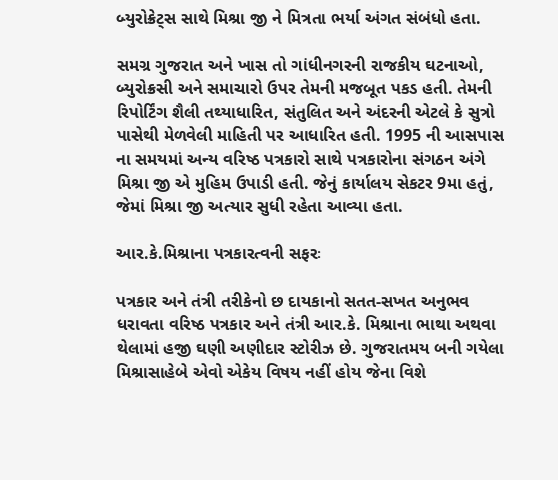બ્યુરોક્રેટ્સ સાથે મિશ્રા જી ને મિત્રતા ભર્યા અંગત સંબંધો હતા.

સમગ્ર ગુજરાત અને ખાસ તો ગાંધીનગરની રાજકીય ઘટનાઓ, બ્યુરોક્રસી અને સમાચારો ઉપર તેમની મજબૂત પકડ હતી. તેમની રિપોર્ટિંગ શૈલી તથ્યાધારિત, સંતુલિત અને અંદરની એટલે કે સુત્રો પાસેથી મેળવેલી માહિતી પર આધારિત હતી. 1995 ની આસપાસ ના સમયમાં અન્ય વરિષ્ઠ પત્રકારો સાથે પત્રકારોના સંગઠન અંગે મિશ્રા જી એ મુહિમ ઉપાડી હતી. જેનું કાર્યાલય સેકટર 9મા હતું, જેમાં મિશ્રા જી અત્યાર સુધી રહેતા આવ્યા હતા.

આર.કે.મિશ્રાના પત્રકારત્વની સફરઃ

પત્રકાર અને તંત્રી તરીકેનો છ દાયકાનો સતત-સખત અનુભવ ધરાવતા વરિષ્ઠ પત્રકાર અને તંત્રી આર.કે. મિશ્રાના ભાથા અથવા થેલામાં હજી ઘણી અણીદાર સ્ટોરીઝ છે. ગુજરાતમય બની ગયેલા મિશ્રાસાહેબે એવો એકેય વિષય નહીં હોય જેના વિશે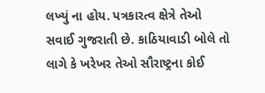લખ્યું ના હોય. પત્રકારત્વ ક્ષેત્રે તેઓ સવાઈ ગુજરાતી છે. કાઠિયાવાડી બોલે તો લાગે કે ખરેખર તેઓ સૌરાષ્ટ્રના કોઈ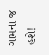ગામના જ હશે!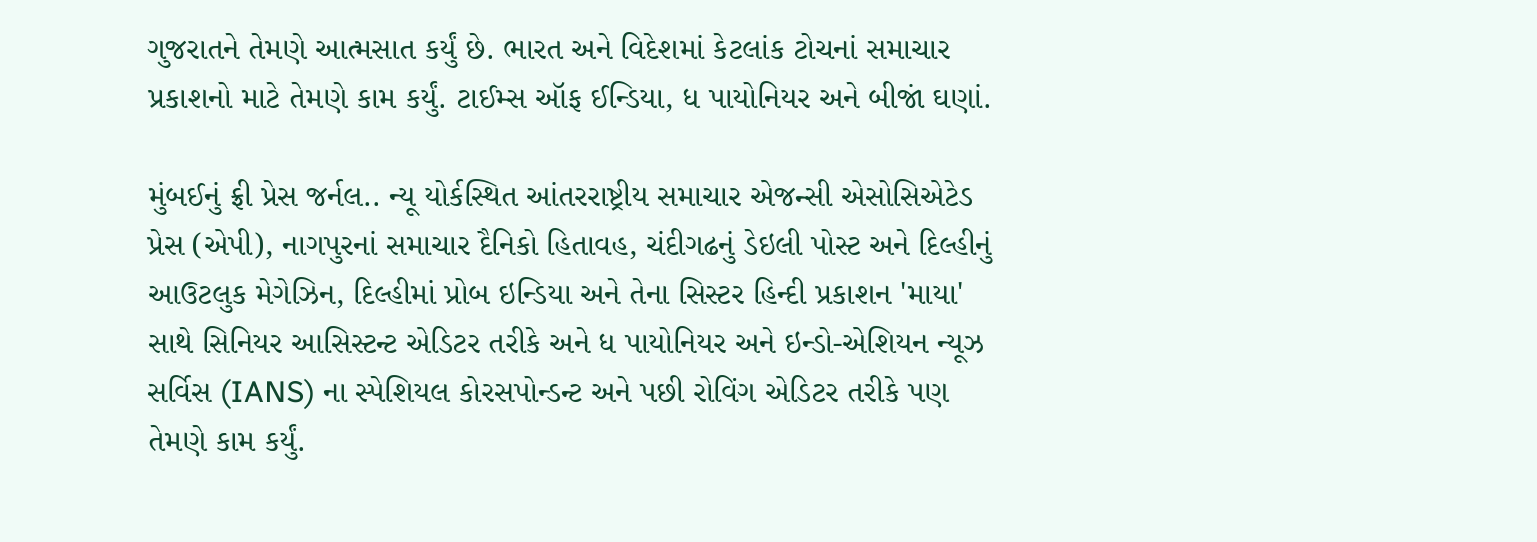ગુજરાતને તેમણે આત્મસાત કર્યું છે. ભારત અને વિદેશમાં કેટલાંક ટોચનાં સમાચાર પ્રકાશનો માટે તેમણે કામ કર્યું. ટાઈમ્સ ઑફ ઈન્ડિયા, ધ પાયોનિયર અને બીજાં ઘણાં.

મુંબઈનું ફ્રી પ્રેસ જર્નલ.. ન્યૂ યોર્કસ્થિત આંતરરાષ્ટ્રીય સમાચાર એજન્સી એસોસિએટેડ પ્રેસ (એપી), નાગપુરનાં સમાચાર દૈનિકો હિતાવહ, ચંદીગઢનું ડેઇલી પોસ્ટ અને દિલ્હીનું આઉટલુક મેગેઝિન, દિલ્હીમાં પ્રોબ ઇન્ડિયા અને તેના સિસ્ટર હિન્દી પ્રકાશન 'માયા' સાથે સિનિયર આસિસ્ટન્ટ એડિટર તરીકે અને ધ પાયોનિયર અને ઇન્ડો-એશિયન ન્યૂઝ સર્વિસ (IANS) ના સ્પેશિયલ કોરસપોન્ડન્ટ અને પછી રોવિંગ એડિટર તરીકે પણ તેમણે કામ કર્યું.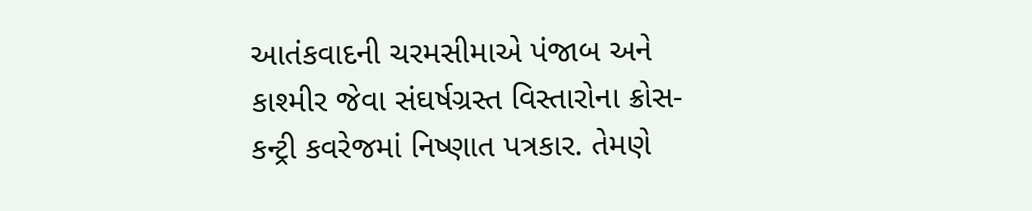આતંકવાદની ચરમસીમાએ પંજાબ અને કાશ્મીર જેવા સંઘર્ષગ્રસ્ત વિસ્તારોના ક્રોસ-કન્ટ્રી કવરેજમાં નિષ્ણાત પત્રકાર. તેમણે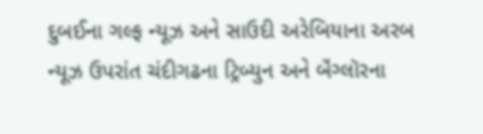દુબઈના ગલ્ફ ન્યૂઝ અને સાઉદી અરેબિયાના અરબ ન્યૂઝ ઉપરાંત ચંદીગઢના ટ્રિબ્યુન અને બૅંગ્લૉરના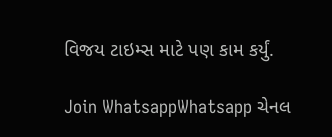વિજય ટાઇમ્સ માટે પણ કામ કર્યું.

Join WhatsappWhatsapp ચેનલ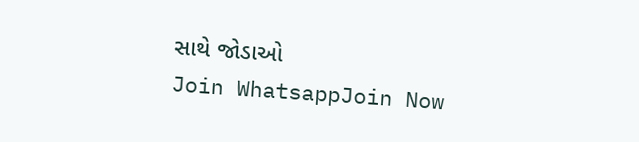સાથે જોડાઓ
Join WhatsappJoin Now